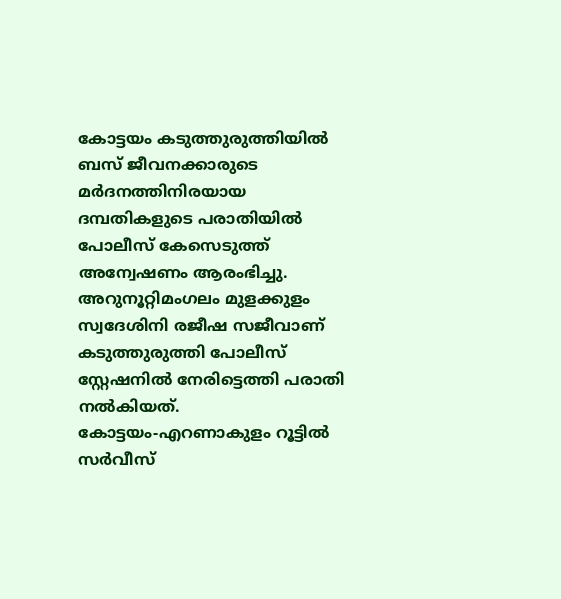കോട്ടയം കടുത്തുരുത്തിയിൽ ബസ് ജീവനക്കാരുടെ മർദനത്തിനിരയായ ദമ്പതികളുടെ പരാതിയിൽ പോലീസ് കേസെടുത്ത് അന്വേഷണം ആരംഭിച്ചു. അറുനൂറ്റിമംഗലം മുളക്കുളം സ്വദേശിനി രജീഷ സജീവാണ് കടുത്തുരുത്തി പോലീസ് സ്റ്റേഷനിൽ നേരിട്ടെത്തി പരാതി നൽകിയത്.
കോട്ടയം-എറണാകുളം റൂട്ടിൽ സർവീസ്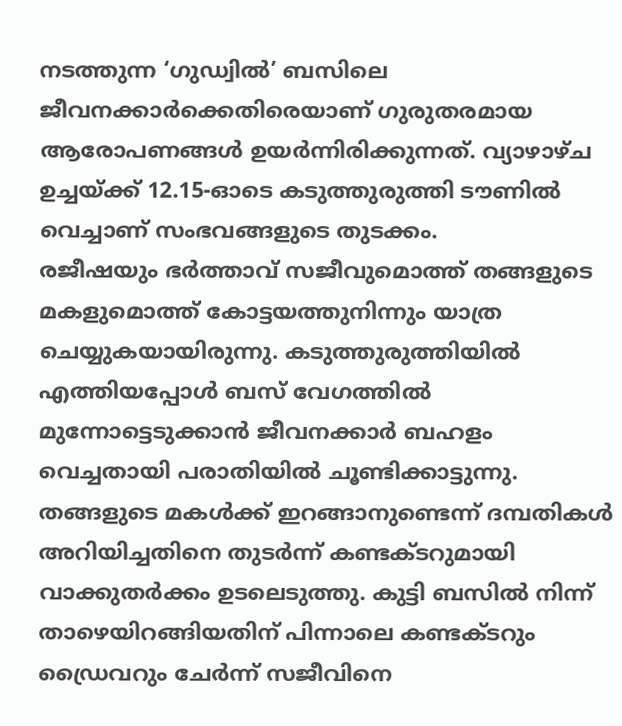നടത്തുന്ന ‘ഗുഡ്വിൽ’ ബസിലെ ജീവനക്കാർക്കെതിരെയാണ് ഗുരുതരമായ ആരോപണങ്ങൾ ഉയർന്നിരിക്കുന്നത്. വ്യാഴാഴ്ച ഉച്ചയ്ക്ക് 12.15-ഓടെ കടുത്തുരുത്തി ടൗണിൽ വെച്ചാണ് സംഭവങ്ങളുടെ തുടക്കം.
രജീഷയും ഭർത്താവ് സജീവുമൊത്ത് തങ്ങളുടെ മകളുമൊത്ത് കോട്ടയത്തുനിന്നും യാത്ര ചെയ്യുകയായിരുന്നു. കടുത്തുരുത്തിയിൽ എത്തിയപ്പോൾ ബസ് വേഗത്തിൽ മുന്നോട്ടെടുക്കാൻ ജീവനക്കാർ ബഹളം വെച്ചതായി പരാതിയിൽ ചൂണ്ടിക്കാട്ടുന്നു.
തങ്ങളുടെ മകൾക്ക് ഇറങ്ങാനുണ്ടെന്ന് ദമ്പതികൾ അറിയിച്ചതിനെ തുടർന്ന് കണ്ടക്ടറുമായി വാക്കുതർക്കം ഉടലെടുത്തു. കുട്ടി ബസിൽ നിന്ന് താഴെയിറങ്ങിയതിന് പിന്നാലെ കണ്ടക്ടറും ഡ്രൈവറും ചേർന്ന് സജീവിനെ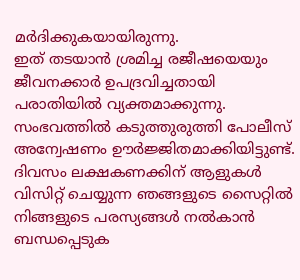മർദിക്കുകയായിരുന്നു.
ഇത് തടയാൻ ശ്രമിച്ച രജീഷയെയും ജീവനക്കാർ ഉപദ്രവിച്ചതായി പരാതിയിൽ വ്യക്തമാക്കുന്നു. സംഭവത്തിൽ കടുത്തുരുത്തി പോലീസ് അന്വേഷണം ഊർജ്ജിതമാക്കിയിട്ടുണ്ട്.
ദിവസം ലക്ഷകണക്കിന് ആളുകൾ വിസിറ്റ് ചെയ്യുന്ന ഞങ്ങളുടെ സൈറ്റിൽ നിങ്ങളുടെ പരസ്യങ്ങൾ നൽകാൻ ബന്ധപ്പെടുക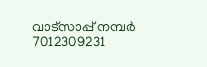വാട്സാപ്പ് നമ്പർ 7012309231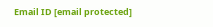Email ID [email protected]